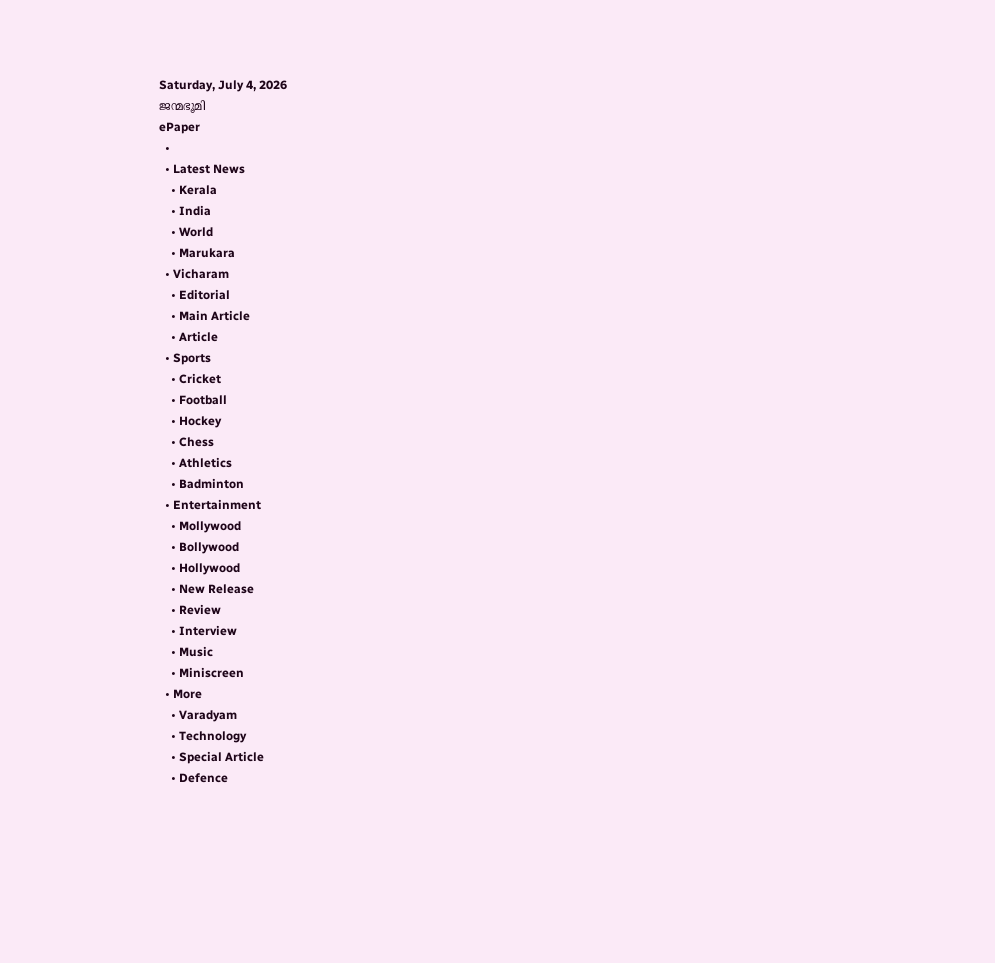Saturday, July 4, 2026
ജന്മഭൂമി
ePaper
  •
  • Latest News
    • Kerala
    • India
    • World
    • Marukara
  • Vicharam
    • Editorial
    • Main Article
    • Article
  • Sports
    • Cricket
    • Football
    • Hockey
    • Chess
    • Athletics
    • Badminton
  • Entertainment
    • Mollywood
    • Bollywood
    • Hollywood
    • New Release
    • Review
    • Interview
    • Music
    • Miniscreen
  • More
    • Varadyam
    • Technology
    • Special Article
    • Defence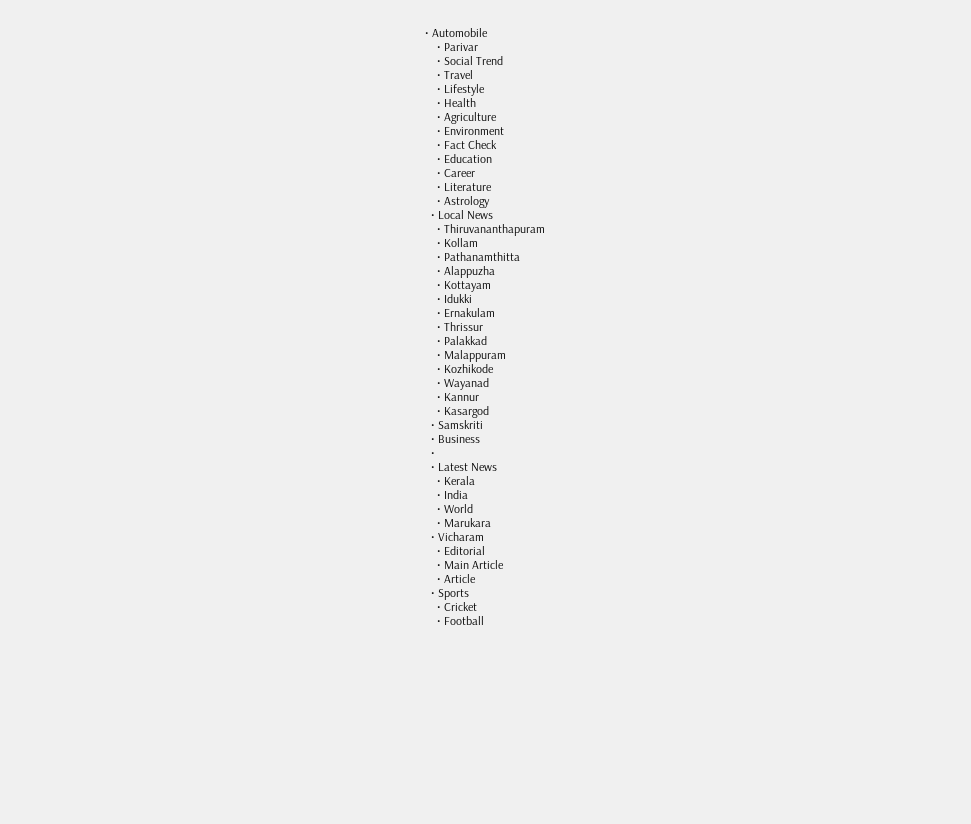• Automobile
    • Parivar
    • Social Trend
    • Travel
    • Lifestyle
    • Health
    • Agriculture
    • Environment
    • Fact Check
    • Education
    • Career
    • Literature
    • Astrology
  • Local News
    • Thiruvananthapuram
    • Kollam
    • Pathanamthitta
    • Alappuzha
    • Kottayam
    • Idukki
    • Ernakulam
    • Thrissur
    • Palakkad
    • Malappuram
    • Kozhikode
    • Wayanad
    • Kannur
    • Kasargod
  • Samskriti
  • Business
  •
  • Latest News
    • Kerala
    • India
    • World
    • Marukara
  • Vicharam
    • Editorial
    • Main Article
    • Article
  • Sports
    • Cricket
    • Football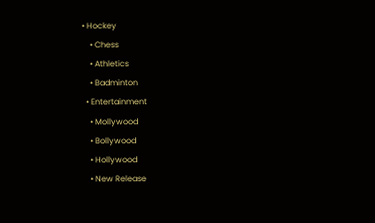• Hockey
    • Chess
    • Athletics
    • Badminton
  • Entertainment
    • Mollywood
    • Bollywood
    • Hollywood
    • New Release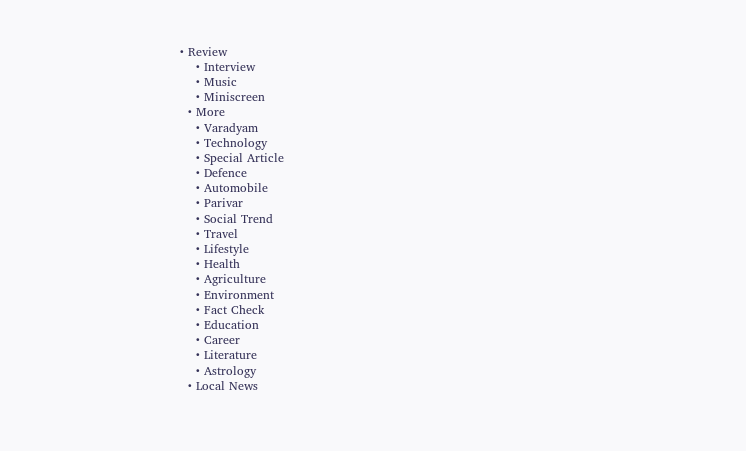• Review
    • Interview
    • Music
    • Miniscreen
  • More
    • Varadyam
    • Technology
    • Special Article
    • Defence
    • Automobile
    • Parivar
    • Social Trend
    • Travel
    • Lifestyle
    • Health
    • Agriculture
    • Environment
    • Fact Check
    • Education
    • Career
    • Literature
    • Astrology
  • Local News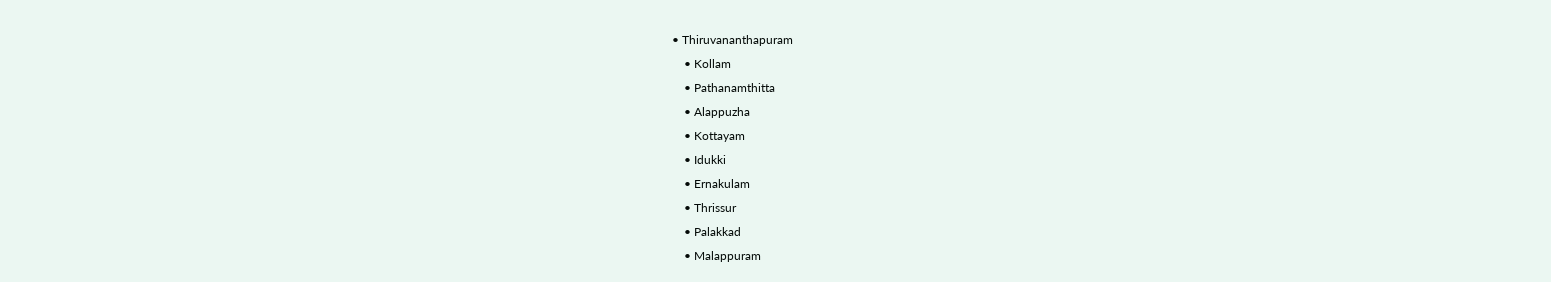• Thiruvananthapuram
    • Kollam
    • Pathanamthitta
    • Alappuzha
    • Kottayam
    • Idukki
    • Ernakulam
    • Thrissur
    • Palakkad
    • Malappuram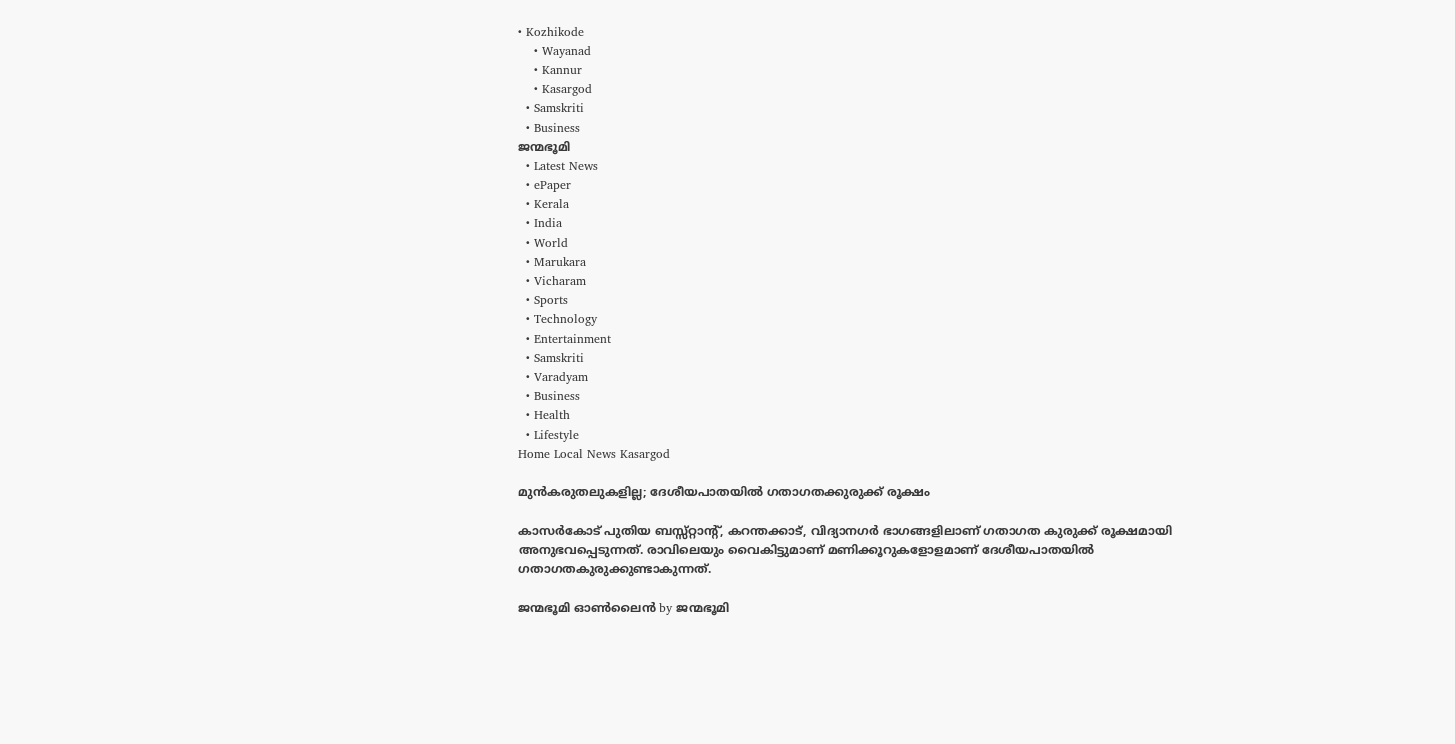• Kozhikode
    • Wayanad
    • Kannur
    • Kasargod
  • Samskriti
  • Business
ജന്മഭൂമി
  • Latest News
  • ePaper
  • Kerala
  • India
  • World
  • Marukara
  • Vicharam
  • Sports
  • Technology
  • Entertainment
  • Samskriti
  • Varadyam
  • Business
  • Health
  • Lifestyle
Home Local News Kasargod

മുന്‍കരുതലുകളില്ല; ദേശീയപാതയില്‍ ഗതാഗതക്കുരുക്ക് രൂക്ഷം

കാസര്‍കോട് പുതിയ ബസ്സ്റ്റാന്റ്, കറന്തക്കാട്, വിദ്യാനഗര്‍ ഭാഗങ്ങളിലാണ് ഗതാഗത കുരുക്ക് രൂക്ഷമായി അനുഭവപ്പെടുന്നത്. രാവിലെയും വൈകിട്ടുമാണ് മണിക്കൂറുകളോളമാണ് ദേശീയപാതയില്‍ ഗതാഗതകുരുക്കുണ്ടാകുന്നത്.

ജന്മഭൂമി ഓണ്‍ലൈന്‍ by ജന്മഭൂമി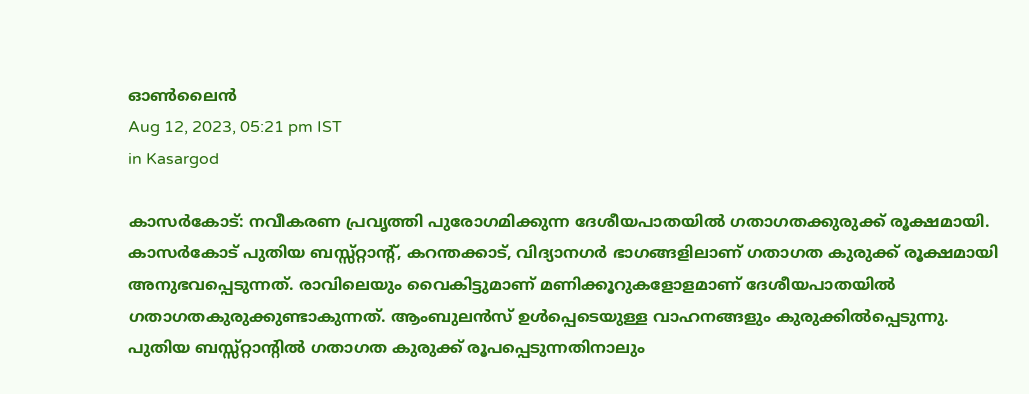ഓണ്‍ലൈന്‍
Aug 12, 2023, 05:21 pm IST
in Kasargod

കാസര്‍കോട്: നവീകരണ പ്രവൃത്തി പുരോഗമിക്കുന്ന ദേശീയപാതയില്‍ ഗതാഗതക്കുരുക്ക് രൂക്ഷമായി. കാസര്‍കോട് പുതിയ ബസ്സ്റ്റാന്റ്, കറന്തക്കാട്, വിദ്യാനഗര്‍ ഭാഗങ്ങളിലാണ് ഗതാഗത കുരുക്ക് രൂക്ഷമായി അനുഭവപ്പെടുന്നത്. രാവിലെയും വൈകിട്ടുമാണ് മണിക്കൂറുകളോളമാണ് ദേശീയപാതയില്‍ ഗതാഗതകുരുക്കുണ്ടാകുന്നത്. ആംബുലന്‍സ് ഉള്‍പ്പെടെയുള്ള വാഹനങ്ങളും കുരുക്കില്‍പ്പെടുന്നു. പുതിയ ബസ്സ്റ്റാന്റില്‍ ഗതാഗത കുരുക്ക് രൂപപ്പെടുന്നതിനാലും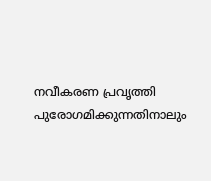നവീകരണ പ്രവൃത്തി പുരോഗമിക്കുന്നതിനാലും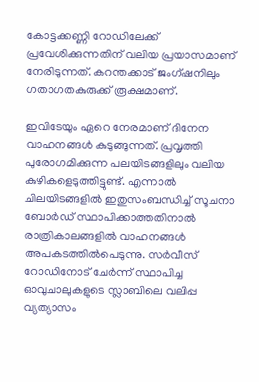കോട്ടക്കണ്ണി റോഡിലേക്ക് പ്രവേശിക്കുന്നതിന് വലിയ പ്രയാസമാണ് നേരിടുന്നത്. കറന്തക്കാട് ജംഗ്ഷനിലും ഗതാഗതകുരുക്ക് രൂക്ഷമാണ്.

ഇവിടേയും ഏറെ നേരമാണ് ദിനേന വാഹനങ്ങള്‍ കുടുങ്ങുന്നത്. പ്രവൃത്തി പുരോഗമിക്കുന്ന പലയിടങ്ങളിലും വലിയ കുഴികളെടുത്തിട്ടുണ്ട്. എന്നാല്‍ ചിലയിടങ്ങളില്‍ ഇതുസംബന്ധിച്ച് സൂചനാ ബോര്‍ഡ് സ്ഥാപിക്കാത്തതിനാല്‍ രാത്രികാലങ്ങളില്‍ വാഹനങ്ങള്‍ അപകടത്തില്‍പെടുന്നു. സര്‍വീസ് റോഡിനോട് ചേര്‍ന്ന് സ്ഥാപിച്ച ഓവുചാലുകളുടെ സ്ലാബിലെ വലിപ്പ വ്യത്യാസം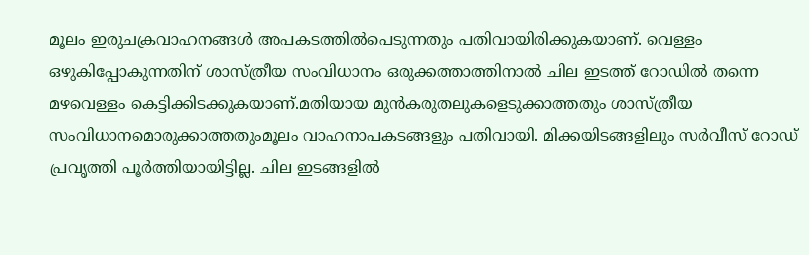മൂലം ഇരുചക്രവാഹനങ്ങള്‍ അപകടത്തില്‍പെടുന്നതും പതിവായിരിക്കുകയാണ്. വെള്ളം ഒഴുകിപ്പോകുന്നതിന് ശാസ്ത്രീയ സംവിധാനം ഒരുക്കത്താത്തിനാല്‍ ചില ഇടത്ത് റോഡില്‍ തന്നെ മഴവെള്ളം കെട്ടിക്കിടക്കുകയാണ്.മതിയായ മുന്‍കരുതലുകളെടുക്കാത്തതും ശാസ്ത്രീയ സംവിധാനമൊരുക്കാത്തതുംമൂലം വാഹനാപകടങ്ങളും പതിവായി. മിക്കയിടങ്ങളിലും സര്‍വീസ് റോഡ് പ്രവൃത്തി പൂര്‍ത്തിയായിട്ടില്ല. ചില ഇടങ്ങളില്‍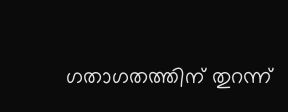ഗതാഗതത്തിന് തുറന്ന്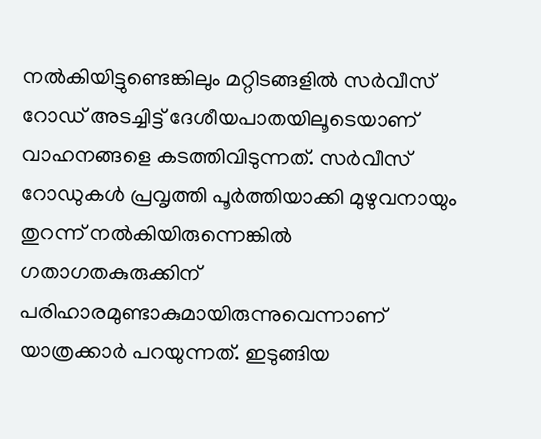നല്‍കിയിട്ടുണ്ടെങ്കിലും മറ്റിടങ്ങളില്‍ സര്‍വീസ് റോഡ് അടച്ചിട്ട് ദേശീയപാതയിലൂടെയാണ് വാഹനങ്ങളെ കടത്തിവിടുന്നത്. സര്‍വീസ് റോഡുകള്‍ പ്രവൃത്തി പൂര്‍ത്തിയാക്കി മുഴുവനായും തുറന്ന് നല്‍കിയിരുന്നെങ്കില്‍ ഗതാഗതകുരുക്കിന് പരിഹാരമുണ്ടാകുമായിരുന്നുവെന്നാണ് യാത്രക്കാര്‍ പറയുന്നത്. ഇടുങ്ങിയ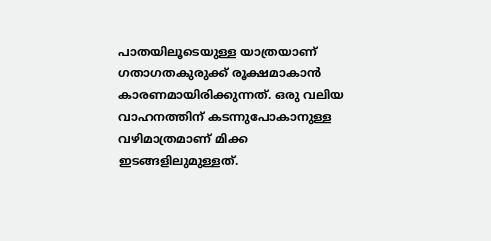പാതയിലൂടെയുള്ള യാത്രയാണ് ഗതാഗതകുരുക്ക് രൂക്ഷമാകാന്‍ കാരണമായിരിക്കുന്നത്. ഒരു വലിയ വാഹനത്തിന് കടന്നുപോകാനുള്ള വഴിമാത്രമാണ് മിക്ക ഇടങ്ങളിലുമുള്ളത്.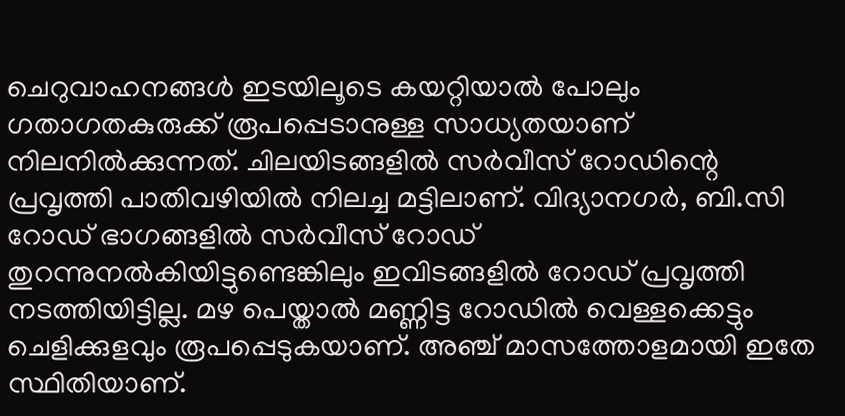ചെറുവാഹനങ്ങള്‍ ഇടയിലൂടെ കയറ്റിയാല്‍ പോലും ഗതാഗതകുരുക്ക് രൂപപ്പെടാനുള്ള സാധ്യതയാണ് നിലനില്‍ക്കുന്നത്. ചിലയിടങ്ങളില്‍ സര്‍വീസ് റോഡിന്റെ പ്രവൃത്തി പാതിവഴിയില്‍ നിലച്ച മട്ടിലാണ്. വിദ്യാനഗര്‍, ബി.സി റോഡ് ഭാഗങ്ങളില്‍ സര്‍വീസ് റോഡ് തുറന്നുനല്‍കിയിട്ടുണ്ടെങ്കിലും ഇവിടങ്ങളില്‍ റോഡ് പ്രവൃത്തി നടത്തിയിട്ടില്ല. മഴ പെയ്താല്‍ മണ്ണിട്ട റോഡില്‍ വെള്ളക്കെട്ടും ചെളിക്കുളവും രൂപപ്പെടുകയാണ്. അഞ്ച് മാസത്തോളമായി ഇതേ സ്ഥിതിയാണ്.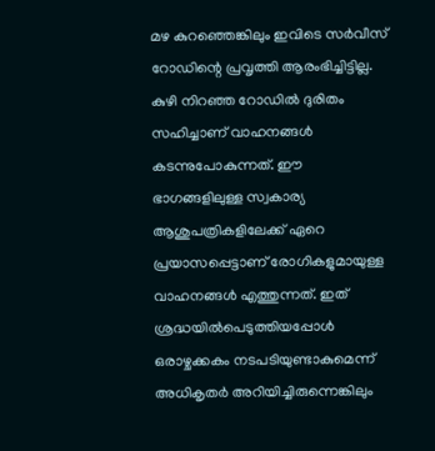മഴ കുറഞ്ഞെങ്കിലും ഇവിടെ സര്‍വീസ് റോഡിന്റെ പ്രവൃത്തി ആരംഭിച്ചിട്ടില്ല. കുഴി നിറഞ്ഞ റോഡില്‍ ദുരിതം സഹിച്ചാണ് വാഹനങ്ങള്‍ കടന്നുപോകുന്നത്. ഈ ഭാഗങ്ങളിലുള്ള സ്വകാര്യ ആശുപത്രികളിലേക്ക് ഏറെ പ്രയാസപ്പെട്ടാണ് രോഗികളുമായുള്ള വാഹനങ്ങള്‍ എത്തുന്നത്. ഇത് ശ്രദ്ധയില്‍പെടുത്തിയപ്പോള്‍ ഒരാഴ്ചക്കകം നടപടിയുണ്ടാകുമെന്ന് അധികൃതര്‍ അറിയിച്ചിരുന്നെങ്കിലും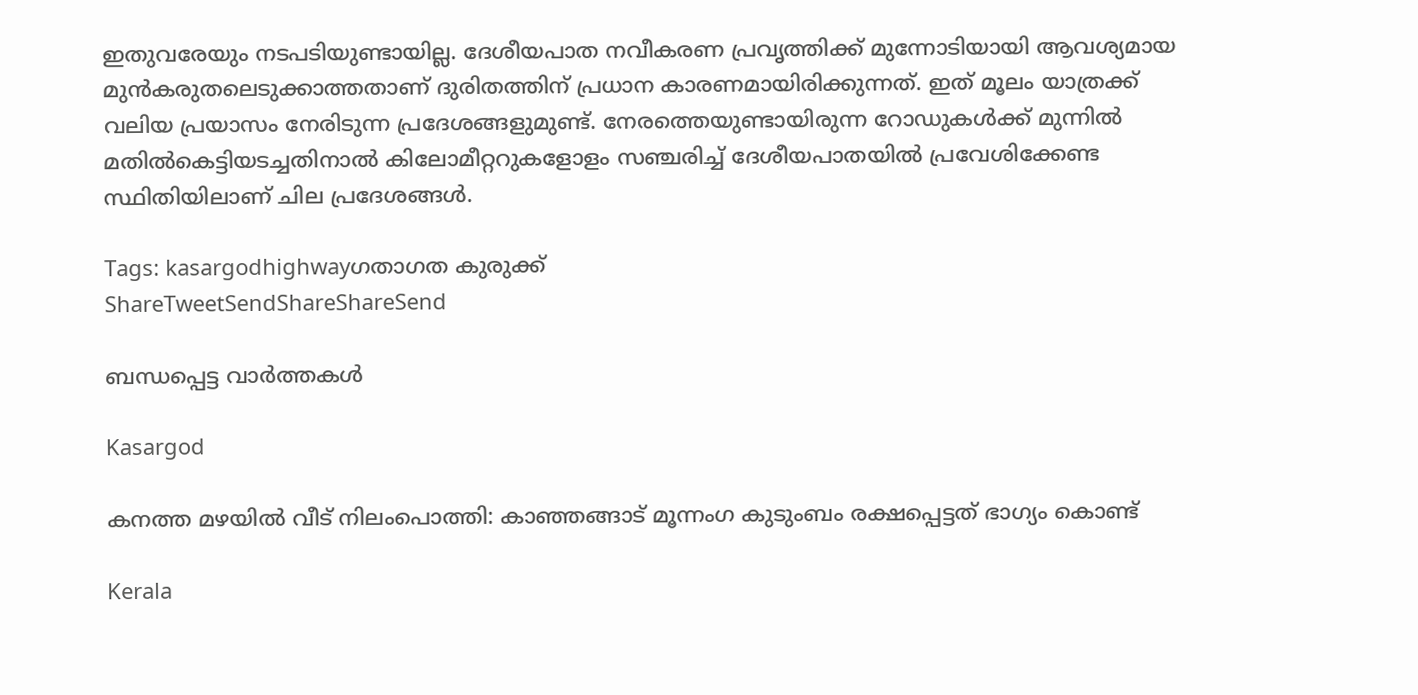ഇതുവരേയും നടപടിയുണ്ടായില്ല. ദേശീയപാത നവീകരണ പ്രവൃത്തിക്ക് മുന്നോടിയായി ആവശ്യമായ മുന്‍കരുതലെടുക്കാത്തതാണ് ദുരിതത്തിന് പ്രധാന കാരണമായിരിക്കുന്നത്. ഇത് മൂലം യാത്രക്ക് വലിയ പ്രയാസം നേരിടുന്ന പ്രദേശങ്ങളുമുണ്ട്. നേരത്തെയുണ്ടായിരുന്ന റോഡുകള്‍ക്ക് മുന്നില്‍ മതില്‍കെട്ടിയടച്ചതിനാല്‍ കിലോമീറ്ററുകളോളം സഞ്ചരിച്ച് ദേശീയപാതയില്‍ പ്രവേശിക്കേണ്ട സ്ഥിതിയിലാണ് ചില പ്രദേശങ്ങള്‍.

Tags: kasargodhighwayഗതാഗത കുരുക്ക്
ShareTweetSendShareShareSend

ബന്ധപ്പെട്ട വാര്‍ത്തകള്‍

Kasargod

കനത്ത മഴയില്‍ വീട് നിലംപൊത്തി: കാഞ്ഞങ്ങാട് മൂന്നംഗ കുടുംബം രക്ഷപ്പെട്ടത് ഭാഗ്യം കൊണ്ട്

Kerala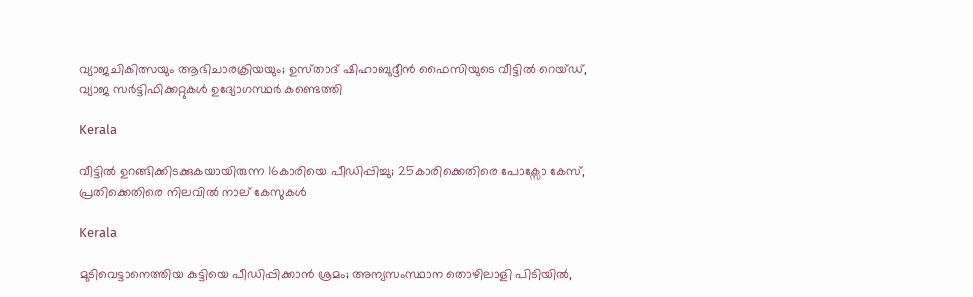വ്യാജചികിത്സയും ആഭിചാരക്രിയയും; ഉസ്‌താദ് ഷിഹാബുദ്ദീൻ ഫൈസിയുടെ വീട്ടിൽ റെയ്ഡ്, വ്യാജ സർട്ടിഫിക്കറ്റുകൾ ഉദ്യോഗസ്ഥർ കണ്ടെത്തി

Kerala

വീട്ടിൽ ഉറങ്ങിക്കിടക്കുകയായിരുന്ന 16കാരിയെ പീഡിപ്പിച്ചു; 25കാരിക്കെതിരെ പോക്സോ കേസ്, പ്രതിക്കെതിരെ നിലവിൽ നാല് കേസുകൾ

Kerala

മുടിവെട്ടാനെത്തിയ കുട്ടിയെ പീഡിപ്പിക്കാൻ ശ്രമം; അന്യസംസ്ഥാന തൊഴിലാളി പിടിയിൽ,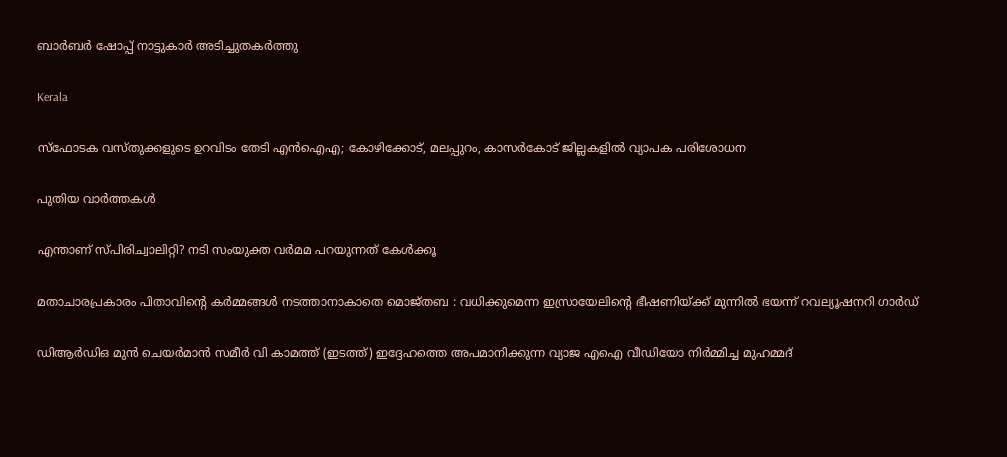ബാർബർ ഷോപ്പ് നാട്ടുകാർ അടിച്ചുതകർത്തു

Kerala

സ്‌ഫോടക വസ്‌തുക്കളുടെ ഉറവിടം തേടി എൻഐഎ; കോഴിക്കോട്, മലപ്പുറം, കാസർകോട് ജില്ലകളിൽ വ്യാപക പരിശോധന

പുതിയ വാര്‍ത്തകള്‍

എന്താണ് സ്പിരിച്വാലിറ്റി? നടി സംയുക്ത വര്‍മമ പറയുന്നത് കേള്‍ക്കൂ

മതാചാരപ്രകാരം പിതാവിന്റെ കർമ്മങ്ങൾ നടത്താനാകാതെ മൊജ്തബ : വധിക്കുമെന്ന ഇസ്രായേലിന്റെ ഭീഷണിയ്‌ക്ക് മുന്നിൽ ഭയന്ന് റവല്യൂഷനറി ഗാർഡ്

ഡിആര്‍ഡിഒ മുന്‍ ചെയര്‍മാന്‍ സമീര്‍ വി കാമത്ത് (ഇടത്ത്) ഇദ്ദേഹത്തെ അപമാനിക്കുന്ന വ്യാജ എഐ വീഡിയോ നിര്‍മ്മിച്ച മുഹമ്മദ്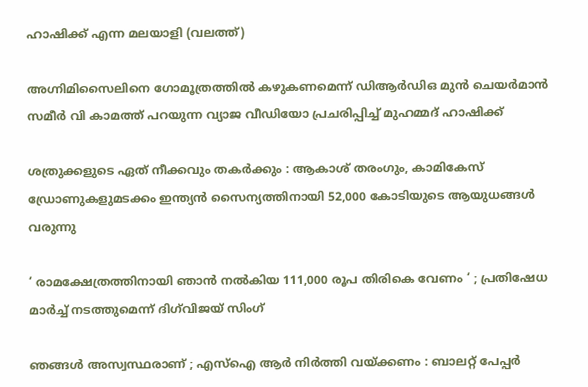ഹാഷിക്ക് എന്ന മലയാളി (വലത്ത്)

അഗ്നിമിസൈലിനെ ഗോമൂത്രത്തില്‍ കഴുകണമെന്ന് ഡിആര്‍ഡിഒ മുന്‍ ചെയര്‍മാന്‍ സമീര്‍ വി കാമത്ത് പറയുന്ന വ്യാജ വീഡിയോ പ്രചരിപ്പിച്ച് മുഹമ്മദ് ഹാഷിക്ക്

ശത്രുക്കളുടെ ഏത് നീക്കവും തകർക്കും : ആകാശ് തരംഗും, കാമികേസ് ഡ്രോണുകളുമടക്കം ഇന്ത്യൻ സൈന്യത്തിനായി 52,000 കോടിയുടെ ആയുധങ്ങൾ വരുന്നു

‘ രാമക്ഷേത്രത്തിനായി ഞാൻ നൽകിയ 111,000 രൂപ തിരികെ വേണം ‘ ; പ്രതിഷേധ മാർച്ച് നടത്തുമെന്ന് ദിഗ്‌വിജയ് സിംഗ്

ഞങ്ങൾ അസ്വസ്ഥരാണ് ; എസ്ഐ ആർ നിർത്തി വയ്‌ക്കണം : ബാലറ്റ് പേപ്പർ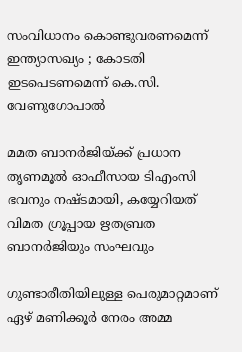സംവിധാനം കൊണ്ടുവരണമെന്ന് ഇന്ത്യാസഖ്യം ; കോടതി ഇടപെടണമെന്ന് കെ.സി. വേണുഗോപാൽ

മമത ബാനര്‍ജിയ്‌ക്ക് പ്രധാന തൃണമൂല്‍ ഓഫീസായ ടിഎംസി ഭവനും നഷ്ടമായി, കയ്യേറിയത് വിമത ഗ്രൂപ്പായ ഋതബ്രത ബാനര്‍ജിയും സംഘവും

ഗുണ്ടാരീതിയിലുള്ള പെരുമാറ്റമാണ് ഏഴ് മണിക്കൂര്‍ നേരം അമ്മ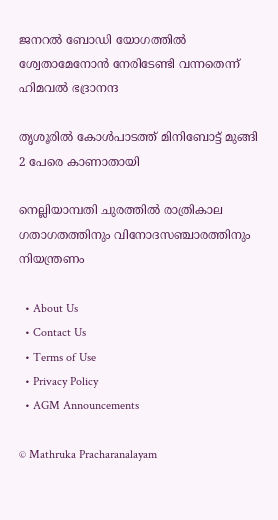ജനറല്‍ ബോഡി യോഗത്തില്‍ ശ്വേതാമേനോന്‍ നേരിടേണ്ടി വന്നതെന്ന് ഹിമവല്‍ ഭദ്രാനന്ദ

തൃശൂരില്‍ കോള്‍പാടത്ത് മിനിബോട്ട് മുങ്ങി 2 പേരെ കാണാതായി

നെല്ലിയാമ്പതി ചുരത്തില്‍ രാത്രികാല ഗതാഗതത്തിനും വിനോദസഞ്ചാരത്തിനും നിയന്ത്രണം

  • About Us
  • Contact Us
  • Terms of Use
  • Privacy Policy
  • AGM Announcements

© Mathruka Pracharanalayam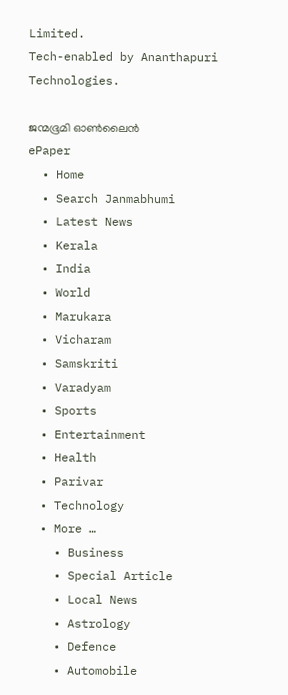Limited.
Tech-enabled by Ananthapuri Technologies.

ജന്മഭൂമി ഓണ്‍ലൈന്‍
ePaper
  • Home
  • Search Janmabhumi
  • Latest News
  • Kerala
  • India
  • World
  • Marukara
  • Vicharam
  • Samskriti
  • Varadyam
  • Sports
  • Entertainment
  • Health
  • Parivar
  • Technology
  • More …
    • Business
    • Special Article
    • Local News
    • Astrology
    • Defence
    • Automobile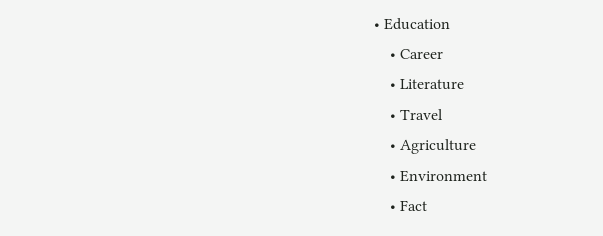• Education
    • Career
    • Literature
    • Travel
    • Agriculture
    • Environment
    • Fact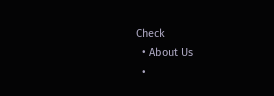Check
  • About Us
  •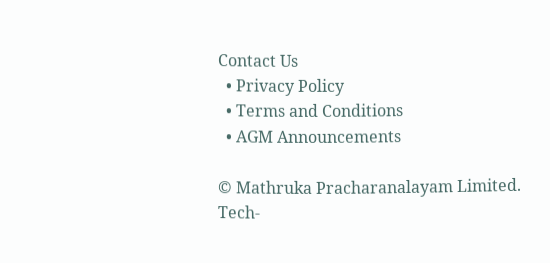Contact Us
  • Privacy Policy
  • Terms and Conditions
  • AGM Announcements

© Mathruka Pracharanalayam Limited.
Tech-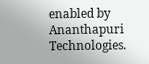enabled by Ananthapuri Technologies.